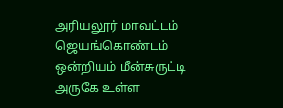அரியலூர் மாவட்டம் ஜெயங்கொண்டம் ஒன்றியம் மீன்சுருட்டி அருகே உள்ள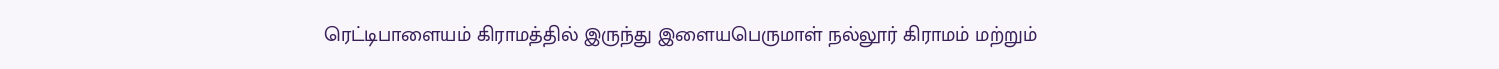ரெட்டிபாளையம் கிராமத்தில் இருந்து இளையபெருமாள் நல்லூர் கிராமம் மற்றும்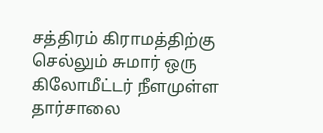சத்திரம் கிராமத்திற்கு செல்லும் சுமார் ஒரு கிலோமீட்டர் நீளமுள்ள தார்சாலை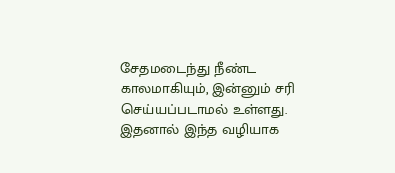சேதமடைந்து நீண்ட காலமாகியும், இன்னும் சரி செய்யப்படாமல் உள்ளது. இதனால் இந்த வழியாக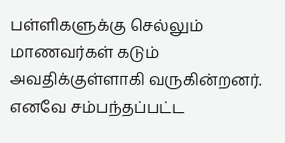பள்ளிகளுக்கு செல்லும் மாணவர்கள் கடும் அவதிக்குள்ளாகி வருகின்றனர். எனவே சம்பந்தப்பட்ட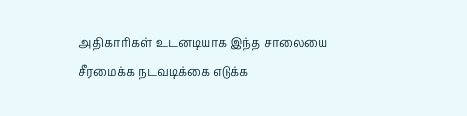அதிகாரிகள் உடனடியாக இந்த சாலையை சீரமைக்க நடவடிக்கை எடுக்க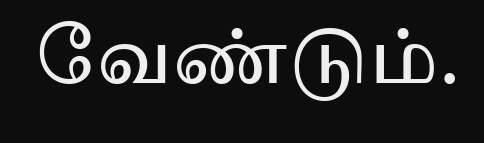வேண்டும்.